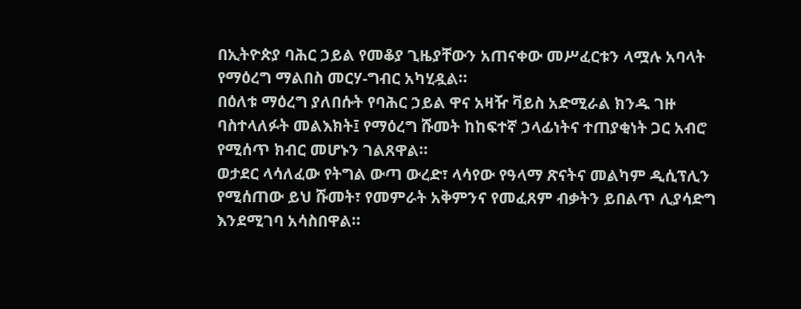በኢትዮጵያ ባሕር ኃይል የመቆያ ጊዜያቸውን አጠናቀው መሥፈርቱን ላሟሉ አባላት የማዕረግ ማልበስ መርሃ-ግብር አካሂዷል።
በዕለቱ ማዕረግ ያለበሱት የባሕር ኃይል ዋና አዛዥ ቫይስ አድሚራል ክንዱ ገዙ ባስተላለፉት መልእክት፤ የማዕረግ ሹመት ከከፍተኛ ኃላፊነትና ተጠያቂነት ጋር አብሮ የሚሰጥ ክብር መሆኑን ገልጸዋል።
ወታደር ላሳለፈው የትግል ውጣ ውረድ፣ ላሳየው የዓላማ ጽናትና መልካም ዲሲፕሊን የሚሰጠው ይህ ሹመት፣ የመምራት አቅምንና የመፈጸም ብቃትን ይበልጥ ሊያሳድግ እንደሚገባ አሳስበዋል።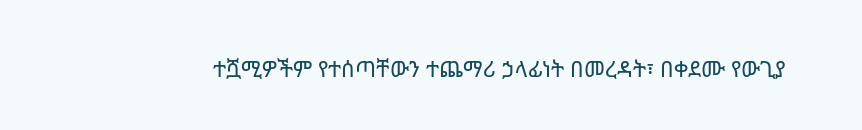ተሿሚዎችም የተሰጣቸውን ተጨማሪ ኃላፊነት በመረዳት፣ በቀደሙ የውጊያ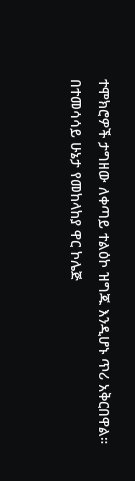ተሞክሮዎች ታግዘው ለቀጣይ ተልዕኮ ዝግጁ እንዲሆኑ ጥሪ አቅርበዋል።
በተመሳሳይ ሁኔታ የመከላከያ ዋር ኮሌጅ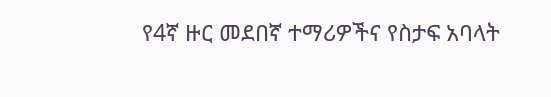የ4ኛ ዙር መደበኛ ተማሪዎችና የስታፍ አባላት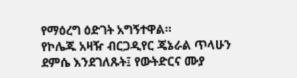የማዕረግ ዕድገት አግኝተዋል።
የኮሌጁ አዛዥ ብርጋዲየር ጄኔራል ጥላሁን ደምሴ እንደገለጹት፤ የውትድርና ሙያ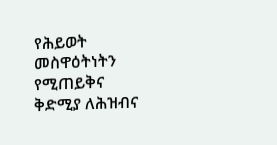የሕይወት መስዋዕትነትን የሚጠይቅና ቅድሚያ ለሕዝብና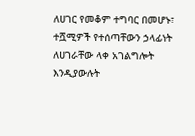ለሀገር የመቆም ተግባር በመሆኑ፣ ተሿሚዎች የተሰጣቸውን ኃላፊነት ለሀገራቸው ላቀ አገልግሎት እንዲያውሉት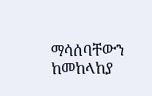ማሳሰባቸውን ከመከላከያ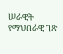ሠራዊት የማህበራዊ ገጽ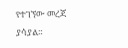የተገኘው መረጃ ያሳያል።